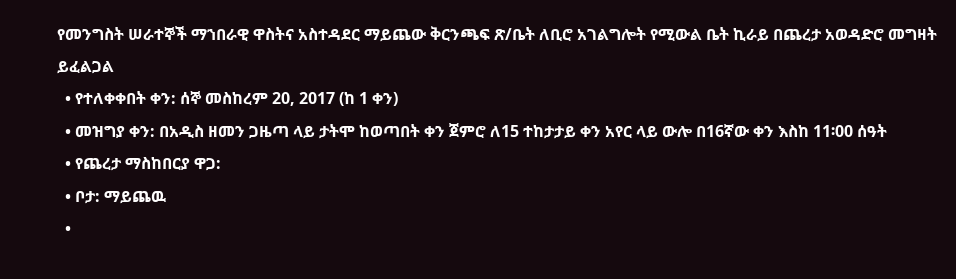የመንግስት ሠራተኞች ማኀበራዊ ዋስትና አስተዳደር ማይጨው ቅርንጫፍ ጽ/ቤት ለቢሮ አገልግሎት የሚውል ቤት ኪራይ በጨረታ አወዳድሮ መግዛት ይፈልጋል
  • የተለቀቀበት ቀን: ሰኞ መስከረም 20, 2017 (ከ 1 ቀን)
  • መዝግያ ቀን: በአዲስ ዘመን ጋዜጣ ላይ ታትሞ ከወጣበት ቀን ጀምሮ ለ15 ተከታታይ ቀን አየር ላይ ውሎ በ16ኛው ቀን እስከ 11፡00 ሰዓት
  • የጨረታ ማስከበርያ ዋጋ:
  • ቦታ: ማይጨዉ
  •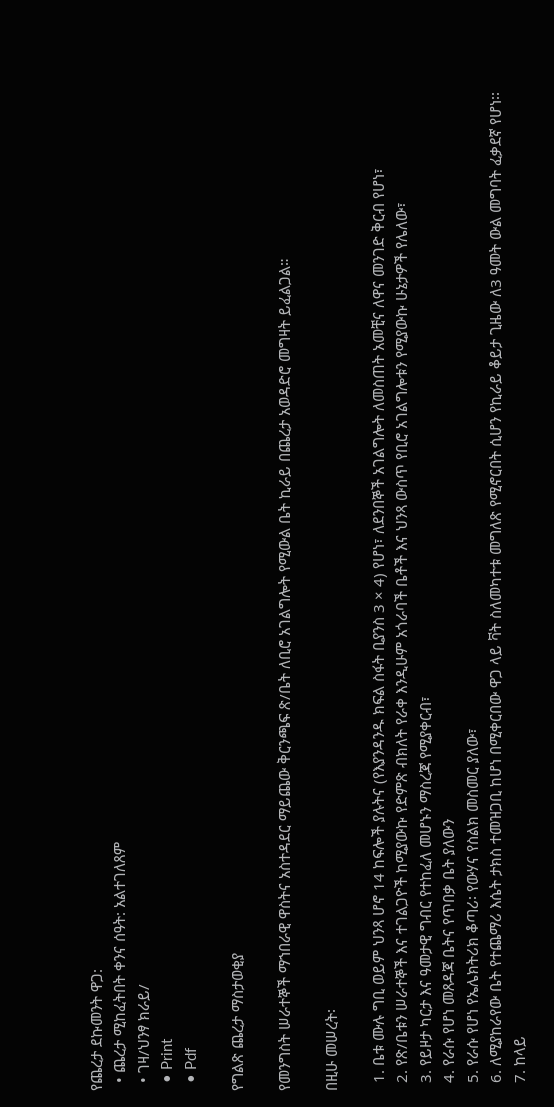የጨረታ ደኩመንት ዋጋ:
  • ጨረታ ሚከፈትበት ቀንና ሰዓት: አልተገለጸም
  • ገዛ/ህንፃ ክራይ/
  • Print
  • Pdf

የግልጽ ጨረታ ማስታወቂያ

የመንግስት ሠራተኞች ማኀበራዊ ዋስትና አስተዳደር ማይጨው ቅርንጫፍ ጽ/ቤት ለቢሮ አገልግሎት የሚውል ቤት ኪራይ በጨረታ አወዳድሮ መግዛት ይፈልጋል።

በዚሁ መሠረት፡

  1. ቤቱ ሙሉ ግቢ ወይም ህንጻ ሆኖ 14 ከፍሎች ያሉትና (የእያንዳንዱ ክፍል ስፋት ቢያንስ 3 × 4) የሆነ፣ ለደንበኞች አገልግሎት ለመስጠት አመቺና ለዋና መንገድ ቅርብ የሆነ፣
  2. የጽ/ቤቱን ሠራተኞች እና ተገልጋዮች ከሚያውኩ የድምጽ ብክለት የራቀ እንዲሁም አጎራባች ቤቶች እና ህንጻ ውስጥ የቢሮ አገልግሎቱን የሚያውኩ ሁኔታዎች የሌለው፣
  3. የይዞታ ካርታ እና ዓመታዊ ግብር የተከፈለ መሆኑን ማስረጃ የሚያቀርብ፣
  4. የራሱ የሆነ መጸዳጃ ቤትና የጥበቃ ቤት ያለውን
  5. የራሱ የሆነ የኤሌክትሪክ ቆጣሪ፡ የውሃና የስልክ መስመር ያለው፣
  6. ለሚያከራየው ቤት የተጨማሪ እሴት ታክስ ተመዝጋቢ ከሆነ በሚቀርበው ዋጋ ላይ ቫት ስለመካተቱ መግለጽ የሚኖርበት ሲሆን የኪራይ ቆይታ ጊዜው ለ3 ዓመት ውል መግባት ፈቃደኛ የሆነ፡፡
  7. ከላይ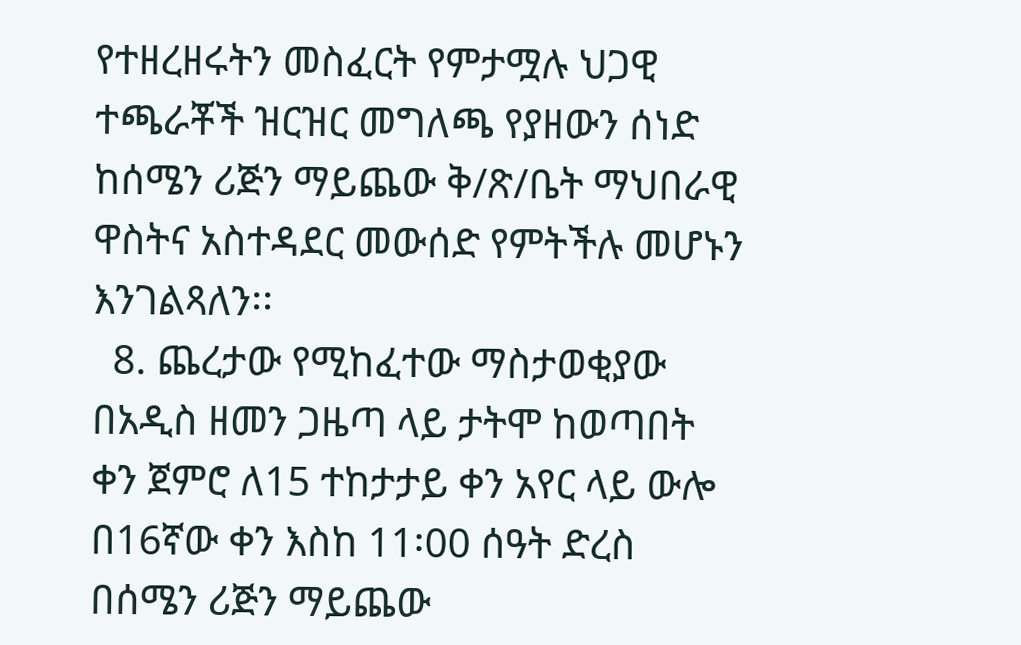የተዘረዘሩትን መስፈርት የምታሟሉ ህጋዊ ተጫራቾች ዝርዝር መግለጫ የያዘውን ሰነድ ከሰሜን ሪጅን ማይጨው ቅ/ጽ/ቤት ማህበራዊ ዋስትና አስተዳደር መውሰድ የምትችሉ መሆኑን እንገልጻለን፡፡
  8. ጨረታው የሚከፈተው ማስታወቂያው በአዲስ ዘመን ጋዜጣ ላይ ታትሞ ከወጣበት ቀን ጀምሮ ለ15 ተከታታይ ቀን አየር ላይ ውሎ በ16ኛው ቀን እስከ 11፡00 ሰዓት ድረስ በሰሜን ሪጅን ማይጨው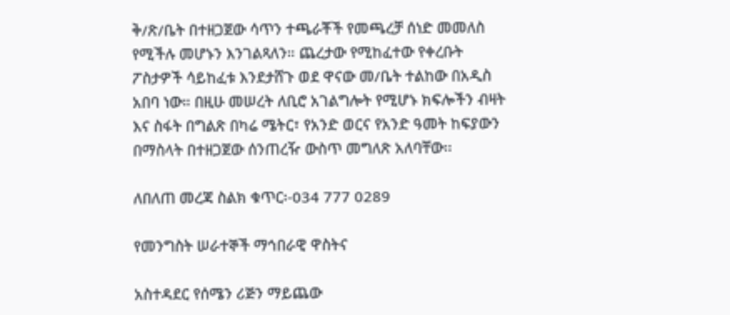ቅ/ጽ/ቤት በተዘጋጀው ሳጥን ተጫራቾች የመጫረቻ ሰነድ መመለስ የሚችሉ መሆኑን እንገልጻለን። ጨረታው የሚከፈተው የቀረቡት ፖስታዎች ሳይከፈቱ እንደታሸጉ ወደ ዋናው መ/ቤት ተልከው በአዲስ አበባ ነው። በዚሁ መሠረት ለቢሮ አገልግሎት የሚሆኑ ክፍሎችን ብዛት እና ስፋት በግልጽ በካሬ ሜትር፣ የአንድ ወርና የአንድ ዓመት ከፍያውን በማስላት በተዘጋጀው ሰንጠረዥ ውስጥ መግለጽ አለባቸው፡፡

ለበለጠ መረጃ ስልክ ቁጥር፡-034 777 0289

የመንግስት ሠራተኞች ማኅበራዊ ዋስትና

አስተዳደር የሰሜን ሪጅን ማይጨው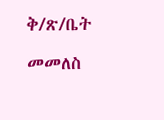ቅ/ጽ/ቤት

መመለስ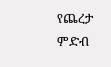የጨረታ ምድብ